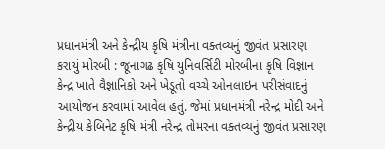પ્રધાનમંત્રી અને કેન્દ્રીય કૃષિ મંત્રીના વક્તવ્યનું જીવંત પ્રસારણ કરાયું મોરબી : જૂનાગઢ કૃષિ યુનિવર્સિટી મોરબીના કૃષિ વિજ્ઞાન કેન્દ્ર ખાતે વૈજ્ઞાનિકો અને ખેડૂતો વચ્ચે ઓનલાઇન પરીસંવાદનું આયોજન કરવામાં આવેલ હતું. જેમાં પ્રધાનમંત્રી નરેન્દ્ર મોદી અને કેન્દ્રીય કેબિનેટ કૃષિ મંત્રી નરેન્દ્ર તોમરના વક્તવ્યનું જીવંત પ્રસારણ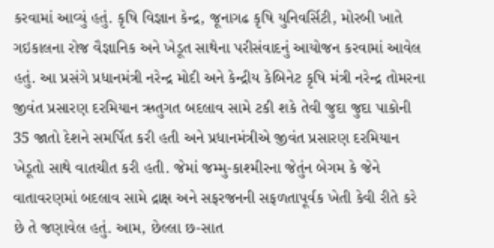કરવામાં આવ્યું હતું. કૃષિ વિજ્ઞાન કેન્દ્ર, જૂનાગઢ કૃષિ યુનિવર્સિટી, મોરબી ખાતે ગઇકાલના રોજ વૈજ્ઞાનિક અને ખેડૂત સાથેના પરીસંવાદનું આયોજન કરવામાં આવેલ હતું. આ પ્રસંગે પ્રધાનમંત્રી નરેન્દ્ર મોદી અને કેન્દ્રીય કેબિનેટ કૃષિ મંત્રી નરેન્દ્ર તોમરના જીવંત પ્રસારણ દરમિયાન ઋતુગત બદલાવ સામે ટકી શકે તેવી જુદા જુદા પાકોની 35 જાતો દેશને સમર્પિત કરી હતી અને પ્રધાનમંત્રીએ જીવંત પ્રસારણ દરમિયાન ખેડૂતો સાથે વાતચીત કરી હતી. જેમાં જમ્મુ-કાશ્મીરના જેતુંન બેગમ કે જેને વાતાવરણમાં બદલાવ સામે દ્રાક્ષ અને સફરજનની સફળતાપૂર્વક ખેતી કેવી રીતે કરે છે તે જણાવેલ હતું. આમ, છેલ્લા છ-સાત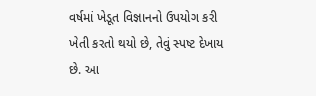વર્ષમાં ખેડૂત વિજ્ઞાનનો ઉપયોગ કરી ખેતી કરતો થયો છે, તેવું સ્પષ્ટ દેખાય છે. આ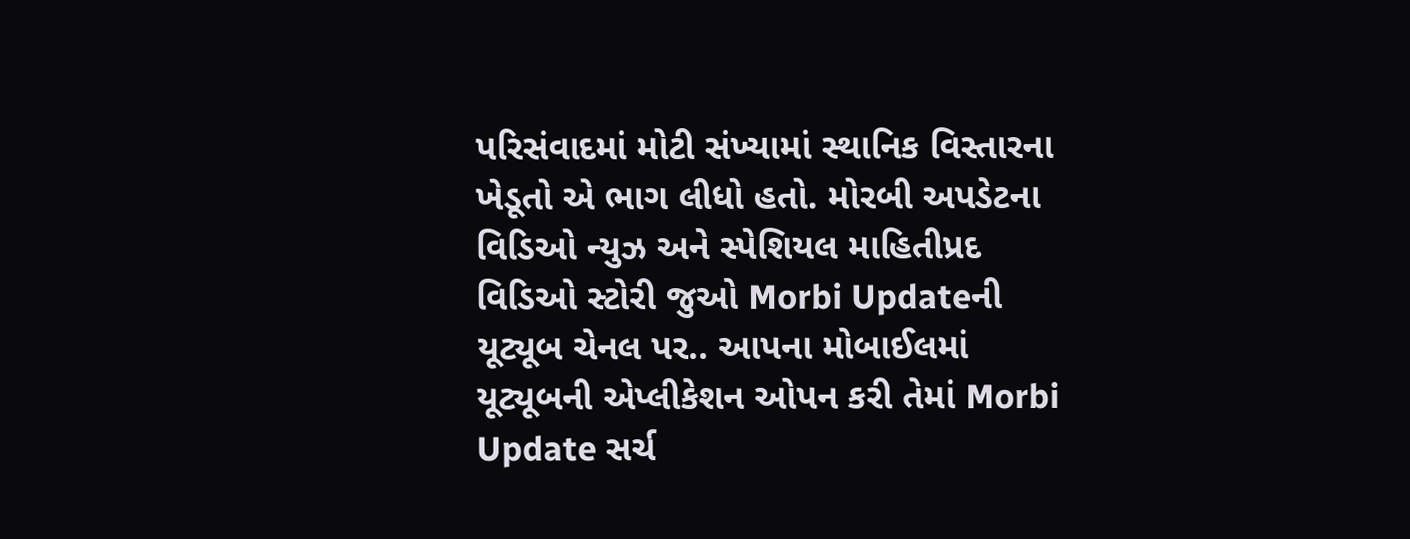પરિસંવાદમાં મોટી સંખ્યામાં સ્થાનિક વિસ્તારના ખેડૂતો એ ભાગ લીધો હતો. મોરબી અપડેટના વિડિઓ ન્યુઝ અને સ્પેશિયલ માહિતીપ્રદ વિડિઓ સ્ટોરી જુઓ Morbi Updateની યૂટ્યૂબ ચેનલ પર.. આપના મોબાઈલમાં યૂટ્યૂબની એપ્લીકેશન ઓપન કરી તેમાં Morbi Update સર્ચ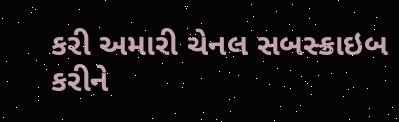કરી અમારી ચેનલ સબસ્ક્રાઇબ કરીને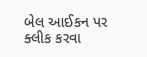બેલ આઈકન પર ક્લીક કરવા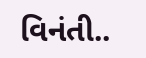વિનંતી..